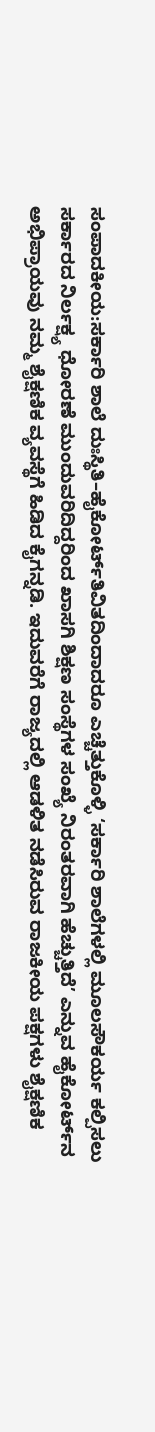ಸಂಪಾದಕೀಯ:ಸರ್ಕಾರಿ ಶಾಲೆ ದುಃಸ್ಥಿತಿ–ಹೈಕೋರ್ಟ್‌ತಿವಿತದಿಂದಾದರೂ ಎಚ್ಚೆತ್ತುಕೊಳ್ಳಿ ‘ಸರ್ಕಾರಿ ಶಾಲೆಗಳಲ್ಲಿ ಮೂಲಸೌಕರ್ಯ ಕಲ್ಪಿಸಲು ಸರ್ಕಾರದ ನಿರ್ಲಕ್ಷ್ಯ ಧೋರಣೆ ಮುಂದುವರಿದಿದ್ದರಿಂದ ಖಾಸಗಿ ಶಿಕ್ಷಣ ಸಂಸ್ಥೆಗಳ ಸಂಖ್ಯೆ ನಿರಂತರವಾಗಿ ಹೆಚ್ಚುತ್ತಿದೆ’ ಎನ್ನುವ ಹೈಕೋರ್ಟ್‌ನ ಅಭಿಪ್ರಾಯವು ನಮ್ಮ ಶೈಕ್ಷಣಿಕ ವ್ಯವಸ್ಥೆಗೆ ಹಿಡಿದ ಕೈಗನ್ನಡಿ. ಇದುವರೆಗೆ ರಾಜ್ಯದಲ್ಲಿ ಆಡಳಿತ ನಡೆಸಿರುವ ರಾಜಕೀಯ ಪಕ್ಷಗಳು ಶೈಕ್ಷಣಿಕ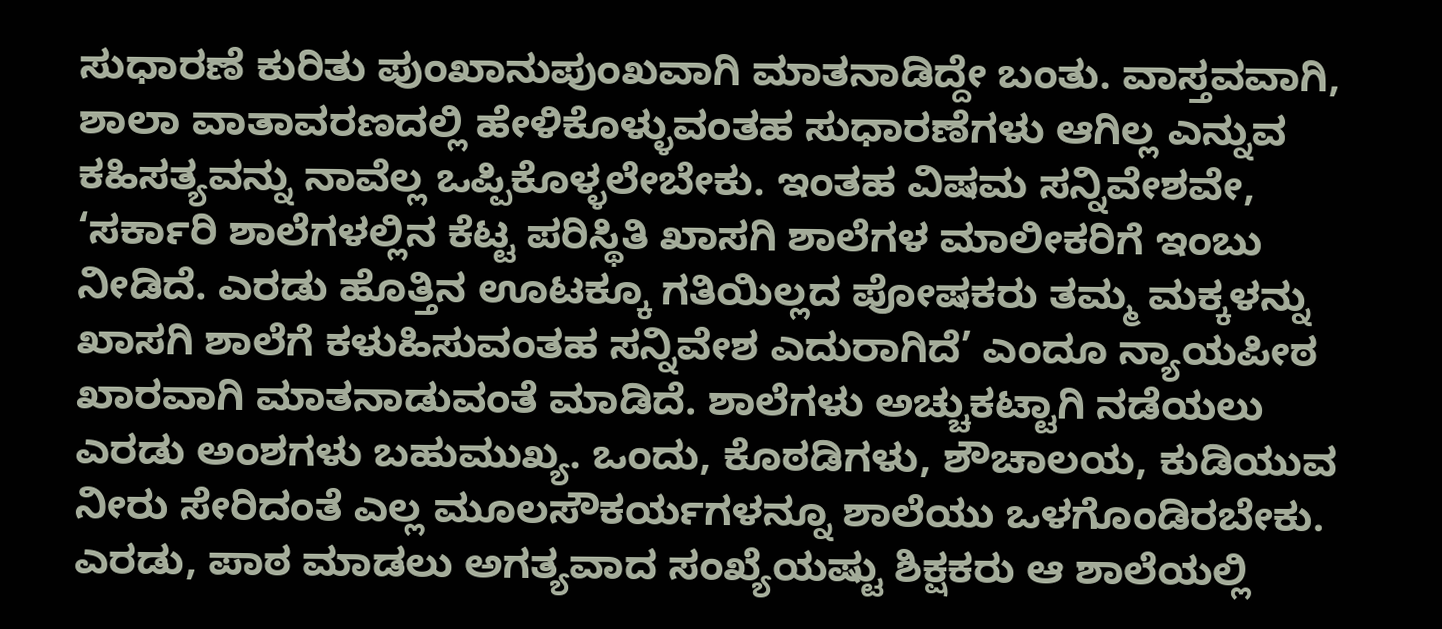ಸುಧಾರಣೆ ಕುರಿತು ಪುಂಖಾನುಪುಂಖವಾಗಿ ಮಾತನಾಡಿದ್ದೇ ಬಂತು. ವಾಸ್ತವವಾಗಿ, ಶಾಲಾ ವಾತಾವರಣದಲ್ಲಿ ಹೇಳಿಕೊಳ್ಳುವಂತಹ ಸುಧಾರಣೆಗಳು ಆಗಿಲ್ಲ ಎನ್ನುವ ಕಹಿಸತ್ಯವನ್ನು ನಾವೆಲ್ಲ ಒಪ್ಪಿಕೊಳ್ಳಲೇಬೇಕು. ಇಂತಹ ವಿಷಮ ಸನ್ನಿವೇಶವೇ, ‘ಸರ್ಕಾರಿ ಶಾಲೆಗಳಲ್ಲಿನ ಕೆಟ್ಟ ಪರಿಸ್ಥಿತಿ ಖಾಸಗಿ ಶಾಲೆಗಳ ಮಾಲೀಕರಿಗೆ ಇಂಬು ನೀಡಿದೆ. ಎರಡು ಹೊತ್ತಿನ ಊಟಕ್ಕೂ ಗತಿಯಿಲ್ಲದ ಪೋಷಕರು ತಮ್ಮ ಮಕ್ಕಳನ್ನು ಖಾಸಗಿ ಶಾಲೆಗೆ ಕಳುಹಿಸುವಂತಹ ಸನ್ನಿವೇಶ ಎದುರಾಗಿದೆ’ ಎಂದೂ ನ್ಯಾಯಪೀಠ ಖಾರವಾಗಿ ಮಾತನಾಡುವಂತೆ ಮಾಡಿದೆ. ಶಾಲೆಗಳು ಅಚ್ಚುಕಟ್ಟಾಗಿ ನಡೆಯಲು ಎರಡು ಅಂಶಗಳು ಬಹುಮುಖ್ಯ. ಒಂದು, ಕೊಠಡಿಗಳು, ಶೌಚಾಲಯ, ಕುಡಿಯುವ ನೀರು ಸೇರಿದಂತೆ ಎಲ್ಲ ಮೂಲಸೌಕರ್ಯಗಳನ್ನೂ ಶಾಲೆಯು ಒಳಗೊಂಡಿರಬೇಕು. ಎರಡು, ಪಾಠ ಮಾಡಲು ಅಗತ್ಯವಾದ ಸಂಖ್ಯೆಯಷ್ಟು ಶಿಕ್ಷಕರು ಆ ಶಾಲೆಯಲ್ಲಿ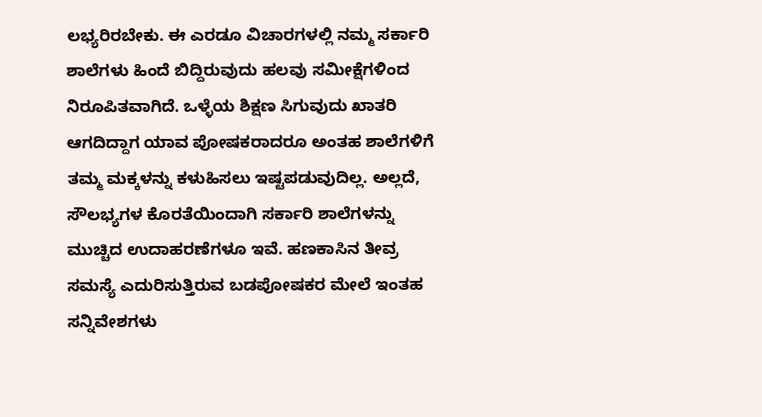ಲಭ್ಯರಿರಬೇಕು. ಈ ಎರಡೂ ವಿಚಾರಗಳಲ್ಲಿ ನಮ್ಮ ಸರ್ಕಾರಿ ಶಾಲೆಗಳು ಹಿಂದೆ ಬಿದ್ದಿರುವುದು ಹಲವು ಸಮೀಕ್ಷೆಗಳಿಂದ ನಿರೂಪಿತವಾಗಿದೆ. ಒಳ್ಳೆಯ ಶಿಕ್ಷಣ ಸಿಗುವುದು ಖಾತರಿ ಆಗದಿದ್ದಾಗ ಯಾವ ಪೋಷಕರಾದರೂ ಅಂತಹ ಶಾಲೆಗಳಿಗೆ ತಮ್ಮ ಮಕ್ಕಳನ್ನು ಕಳುಹಿಸಲು ಇಷ್ಟಪಡುವುದಿಲ್ಲ. ಅಲ್ಲದೆ, ಸೌಲಭ್ಯಗಳ ಕೊರತೆಯಿಂದಾಗಿ ಸರ್ಕಾರಿ ಶಾಲೆಗಳನ್ನು ಮುಚ್ಚಿದ ಉದಾಹರಣೆಗಳೂ ಇವೆ. ಹಣಕಾಸಿನ ತೀವ್ರ ಸಮಸ್ಯೆ ಎದುರಿಸುತ್ತಿರುವ ಬಡಪೋಷಕರ ಮೇಲೆ ಇಂತಹ ಸನ್ನಿವೇಶಗಳು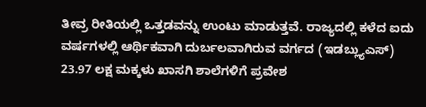ತೀವ್ರ ರೀತಿಯಲ್ಲಿ ಒತ್ತಡವನ್ನು ಉಂಟು ಮಾಡುತ್ತವೆ. ರಾಜ್ಯದಲ್ಲಿ ಕಳೆದ ಐದು ವರ್ಷಗಳಲ್ಲಿ ಆರ್ಥಿಕವಾಗಿ ದುರ್ಬಲವಾಗಿರುವ ವರ್ಗದ (ಇಡಬ್ಲ್ಯುಎಸ್‌) 23.97 ಲಕ್ಷ ಮಕ್ಕಳು ಖಾಸಗಿ ಶಾಲೆಗಳಿಗೆ ಪ್ರವೇಶ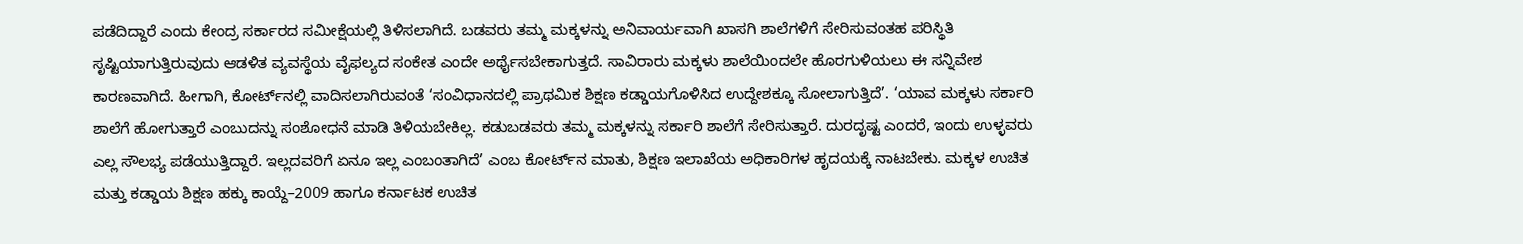ಪಡೆದಿದ್ದಾರೆ ಎಂದು ಕೇಂದ್ರ ಸರ್ಕಾರದ ಸಮೀಕ್ಷೆಯಲ್ಲಿ ತಿಳಿಸಲಾಗಿದೆ. ಬಡವರು ತಮ್ಮ ಮಕ್ಕಳನ್ನು ಅನಿವಾರ್ಯವಾಗಿ ಖಾಸಗಿ ಶಾಲೆಗಳಿಗೆ ಸೇರಿಸುವಂತಹ ಪರಿಸ್ಥಿತಿ ಸೃಷ್ಟಿಯಾಗುತ್ತಿರುವುದು ಆಡಳಿತ ವ್ಯವಸ್ಥೆಯ ವೈಫಲ್ಯದ ಸಂಕೇತ ಎಂದೇ ಅರ್ಥೈಸಬೇಕಾಗುತ್ತದೆ. ಸಾವಿರಾರು ಮಕ್ಕಳು ಶಾಲೆಯಿಂದಲೇ ಹೊರಗುಳಿಯಲು ಈ ಸನ್ನಿವೇಶ ಕಾರಣವಾಗಿದೆ. ಹೀಗಾಗಿ, ಕೋರ್ಟ್‌ನಲ್ಲಿ ವಾದಿಸಲಾಗಿರುವಂತೆ ‘ಸಂವಿಧಾನದಲ್ಲಿ ಪ್ರಾಥಮಿಕ ಶಿಕ್ಷಣ ಕಡ್ಡಾಯಗೊಳಿಸಿದ ಉದ್ದೇಶಕ್ಕೂ ಸೋಲಾಗುತ್ತಿದೆ’. ‘ಯಾವ ಮಕ್ಕಳು ಸರ್ಕಾರಿ ಶಾಲೆಗೆ ಹೋಗುತ್ತಾರೆ ಎಂಬುದನ್ನು ಸಂಶೋಧನೆ ಮಾಡಿ ತಿಳಿಯಬೇಕಿಲ್ಲ. ಕಡುಬಡವರು ತಮ್ಮ ಮಕ್ಕಳನ್ನು ಸರ್ಕಾರಿ ಶಾಲೆಗೆ ಸೇರಿಸುತ್ತಾರೆ. ದುರದೃಷ್ಟ ಎಂದರೆ, ಇಂದು ಉಳ್ಳವರು ಎಲ್ಲ ಸೌಲಭ್ಯ ಪಡೆಯುತ್ತಿದ್ದಾರೆ. ಇಲ್ಲದವರಿಗೆ ಏನೂ ಇಲ್ಲ ಎಂಬಂತಾಗಿದೆ’ ಎಂಬ ಕೋರ್ಟ್‌ನ ಮಾತು, ಶಿಕ್ಷಣ ಇಲಾಖೆಯ ಅಧಿಕಾರಿಗಳ ಹೃದಯಕ್ಕೆ ನಾಟಬೇಕು. ಮಕ್ಕಳ ಉಚಿತ ಮತ್ತು ಕಡ್ಡಾಯ ಶಿಕ್ಷಣ ಹಕ್ಕು ಕಾಯ್ದೆ–2009 ಹಾಗೂ ಕರ್ನಾಟಕ ಉಚಿತ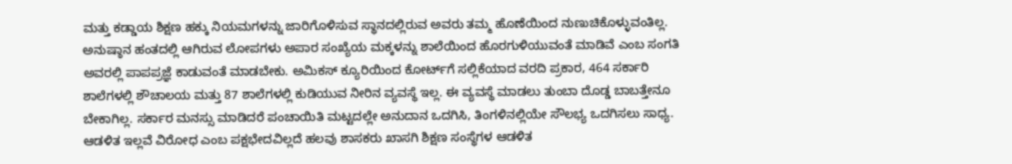ಮತ್ತು ಕಡ್ಡಾಯ ಶಿಕ್ಷಣ ಹಕ್ಕು ನಿಯಮಗಳನ್ನು ಜಾರಿಗೊಳಿಸುವ ಸ್ಥಾನದಲ್ಲಿರುವ ಅವರು ತಮ್ಮ ಹೊಣೆಯಿಂದ ನುಣುಚಿಕೊಳ್ಳುವಂತಿಲ್ಲ. ಅನುಷ್ಠಾನ ಹಂತದಲ್ಲಿ ಆಗಿರುವ ಲೋಪಗಳು ಅಪಾರ ಸಂಖ್ಯೆಯ ಮಕ್ಕಳನ್ನು ಶಾಲೆಯಿಂದ ಹೊರಗುಳಿಯುವಂತೆ ಮಾಡಿವೆ ಎಂಬ ಸಂಗತಿ ಅವರಲ್ಲಿ ಪಾಪಪ್ರಜ್ಞೆ ಕಾಡುವಂತೆ ಮಾಡಬೇಕು. ಅಮಿಕಸ್‌ ಕ್ಯೂರಿಯಿಂದ ಕೋರ್ಟ್‌ಗೆ ಸಲ್ಲಿಕೆಯಾದ ವರದಿ ಪ್ರಕಾರ, 464 ಸರ್ಕಾರಿ ಶಾಲೆಗಳಲ್ಲಿ ಶೌಚಾಲಯ ಮತ್ತು 87 ಶಾಲೆಗಳಲ್ಲಿ ಕುಡಿಯುವ ನೀರಿನ ವ್ಯವಸ್ಥೆ ಇಲ್ಲ. ಈ ವ್ಯವಸ್ಥೆ ಮಾಡಲು ತುಂಬಾ ದೊಡ್ಡ ಬಾಬತ್ತೇನೂ ಬೇಕಾಗಿಲ್ಲ. ಸರ್ಕಾರ ಮನಸ್ಸು ಮಾಡಿದರೆ ಪಂಚಾಯಿತಿ ಮಟ್ಟದಲ್ಲೇ ಅನುದಾನ ಒದಗಿಸಿ, ತಿಂಗಳಿನಲ್ಲಿಯೇ ಸೌಲಭ್ಯ ಒದಗಿಸಲು ಸಾಧ್ಯ. ಆಡಳಿತ ಇಲ್ಲವೆ ವಿರೋಧ ಎಂಬ ಪಕ್ಷಭೇದವಿಲ್ಲದೆ ಹಲವು ಶಾಸಕರು ಖಾಸಗಿ ಶಿಕ್ಷಣ ಸಂಸ್ಥೆಗಳ ಆಡಳಿತ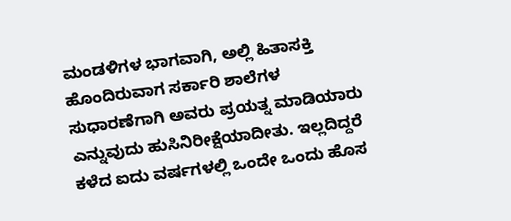ಮಂಡಳಿಗಳ ಭಾಗವಾಗಿ, ಅಲ್ಲಿ ಹಿತಾಸಕ್ತಿ ಹೊಂದಿರುವಾಗ ಸರ್ಕಾರಿ ಶಾಲೆಗಳ ಸುಧಾರಣೆಗಾಗಿ ಅವರು ಪ್ರಯತ್ನ ಮಾಡಿಯಾರು ಎನ್ನುವುದು ಹುಸಿನಿರೀಕ್ಷೆಯಾದೀತು. ಇಲ್ಲದಿದ್ದರೆ ಕಳೆದ ಐದು ವರ್ಷಗಳಲ್ಲಿ ಒಂದೇ ಒಂದು ಹೊಸ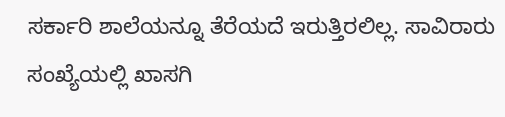ಸರ್ಕಾರಿ ಶಾಲೆಯನ್ನೂ ತೆರೆಯದೆ ಇರುತ್ತಿರಲಿಲ್ಲ. ಸಾವಿರಾರು ಸಂಖ್ಯೆಯಲ್ಲಿ ಖಾಸಗಿ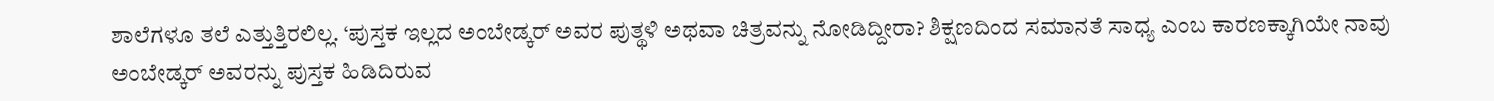ಶಾಲೆಗಳೂ ತಲೆ ಎತ್ತುತ್ತಿರಲಿಲ್ಲ. ‘ಪುಸ್ತಕ ಇಲ್ಲದ ಅಂಬೇಡ್ಕರ್ ಅವರ ಪುತ್ಥಳಿ ಅಥವಾ ಚಿತ್ರವನ್ನು ನೋಡಿದ್ದೀರಾ? ಶಿಕ್ಷಣದಿಂದ ಸಮಾನತೆ ಸಾಧ್ಯ ಎಂಬ ಕಾರಣಕ್ಕಾಗಿಯೇ ನಾವು ಅಂಬೇಡ್ಕರ್ ಅವರನ್ನು ಪುಸ್ತಕ ಹಿಡಿದಿರುವ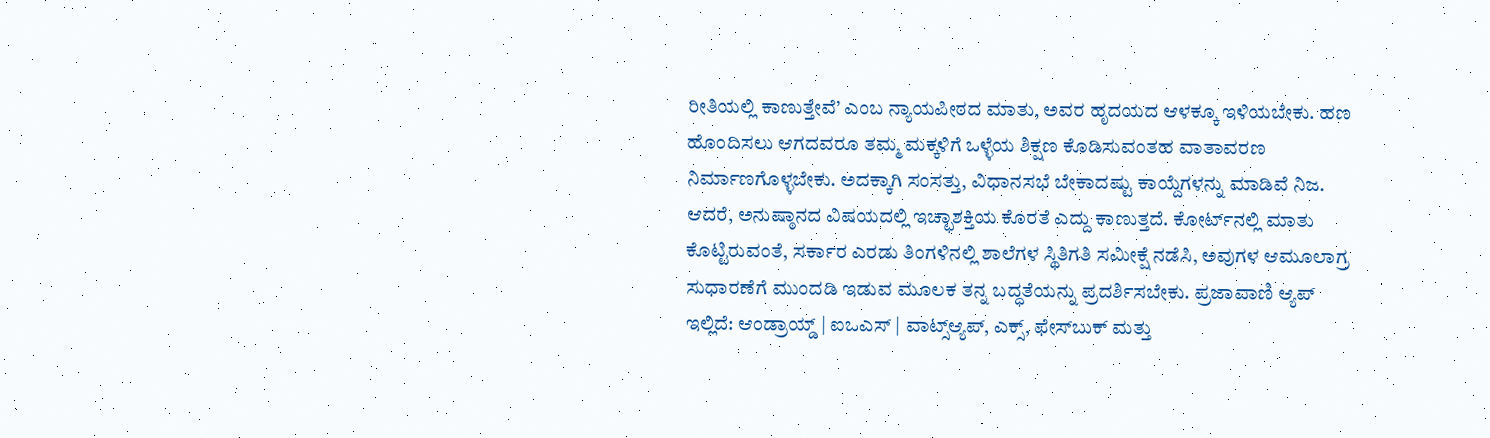ರೀತಿಯಲ್ಲಿ ಕಾಣುತ್ತೇವೆ’ ಎಂಬ ನ್ಯಾಯಪೀಠದ ಮಾತು, ಅವರ ಹೃದಯದ ಆಳಕ್ಕೂ ಇಳಿಯಬೇಕು. ಹಣ ಹೊಂದಿಸಲು ಆಗದವರೂ ತಮ್ಮ ಮಕ್ಕಳಿಗೆ ಒಳ್ಳೆಯ ಶಿಕ್ಷಣ ಕೊಡಿಸುವಂತಹ ವಾತಾವರಣ ನಿರ್ಮಾಣಗೊಳ್ಳಬೇಕು. ಅದಕ್ಕಾಗಿ ಸಂಸತ್ತು, ವಿಧಾನಸಭೆ ಬೇಕಾದಷ್ಟು ಕಾಯ್ದೆಗಳನ್ನು ಮಾಡಿವೆ ನಿಜ. ಆದರೆ, ಅನುಷ್ಠಾನದ ವಿಷಯದಲ್ಲಿ ಇಚ್ಛಾಶಕ್ತಿಯ ಕೊರತೆ ಎದ್ದು ಕಾಣುತ್ತದೆ. ಕೋರ್ಟ್‌ನಲ್ಲಿ ಮಾತು ಕೊಟ್ಟಿರುವಂತೆ, ಸರ್ಕಾರ ಎರಡು ತಿಂಗಳಿನಲ್ಲಿ ಶಾಲೆಗಳ ಸ್ಥಿತಿಗತಿ ಸಮೀಕ್ಷೆ ನಡೆಸಿ, ಅವುಗಳ ಆಮೂಲಾಗ್ರ ಸುಧಾರಣೆಗೆ ಮುಂದಡಿ ಇಡುವ ಮೂಲಕ ತನ್ನ ಬದ್ಧತೆಯನ್ನು ಪ್ರದರ್ಶಿಸಬೇಕು. ಪ್ರಜಾವಾಣಿ ಆ್ಯಪ್ ಇಲ್ಲಿದೆ: ಆಂಡ್ರಾಯ್ಡ್ | ಐಒಎಸ್ | ವಾಟ್ಸ್ಆ್ಯಪ್, ಎಕ್ಸ್, ಫೇಸ್‌ಬುಕ್ ಮತ್ತು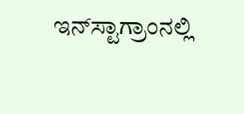ಇನ್‌ಸ್ಟಾಗ್ರಾಂನಲ್ಲಿ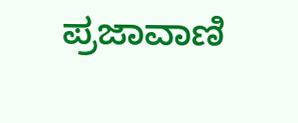ಪ್ರಜಾವಾಣಿ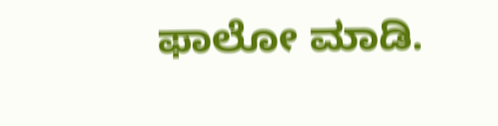ಫಾಲೋ ಮಾಡಿ.